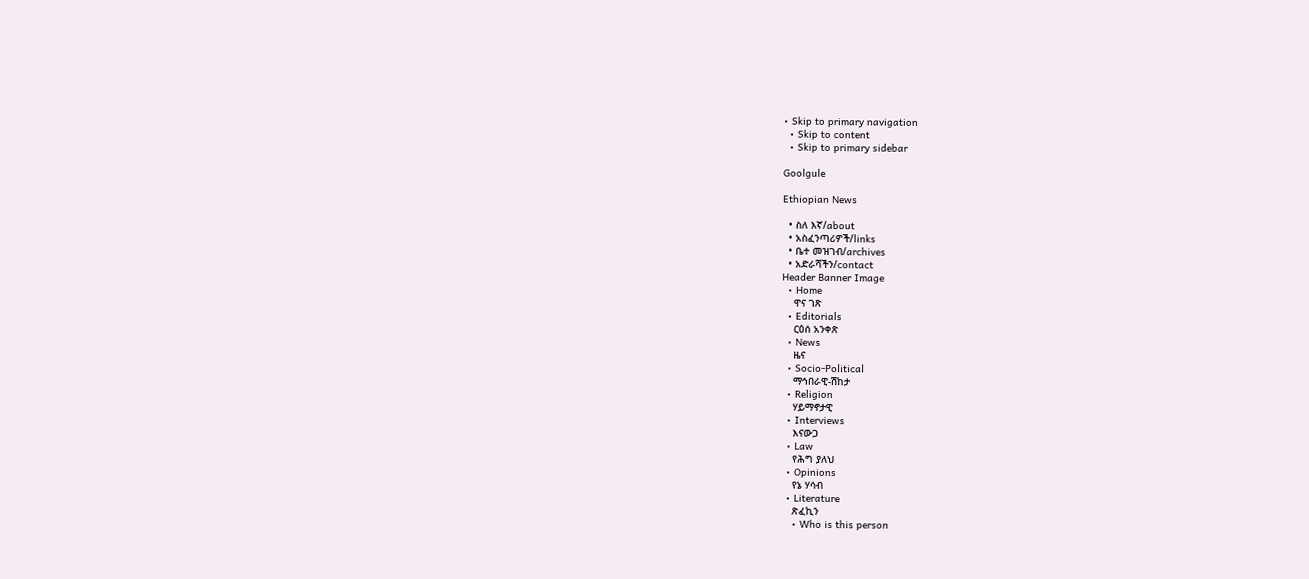• Skip to primary navigation
  • Skip to content
  • Skip to primary sidebar

Goolgule

Ethiopian News

  • ስለ እኛ/about
  • አስፈንጣሪዎች/links
  • ቤተ መዝገብ/archives
  • አድራሻችን/contact
Header Banner Image
  • Home
    ዋና ገጽ
  • Editorials
    ርዕሰ አንቀጽ
  • News
    ዜና
  • Socio-Political
    ማኅበራዊ-ሽከታ
  • Religion
    ሃይማኖታዊ
  • Interviews
    እናውጋ
  • Law
    የሕግ ያለህ
  • Opinions
    የኔ ሃሳብ
  • Literature
    ጽፈኪን
    • Who is this person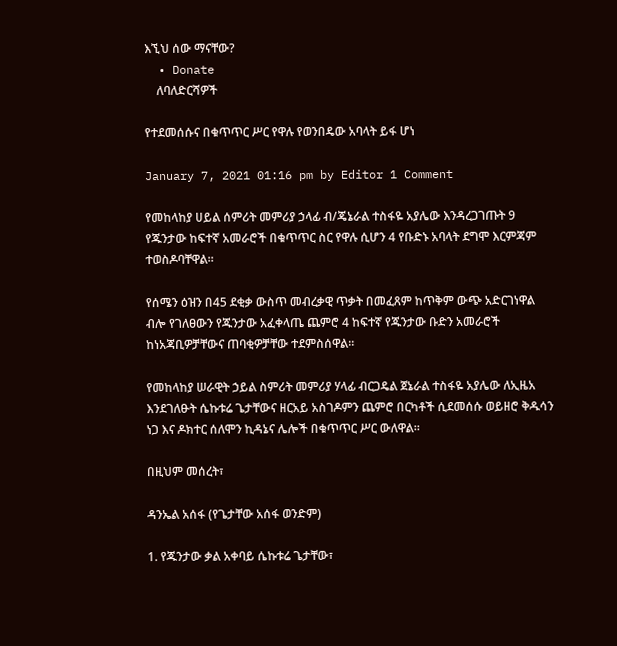እኚህ ሰው ማናቸው?
  • Donate
    ለባለድርሻዎች

የተደመሰሱና በቁጥጥር ሥር የዋሉ የወንበዴው አባላት ይፋ ሆነ

January 7, 2021 01:16 pm by Editor 1 Comment

የመከላከያ ሀይል ሰምሪት መምሪያ ኃላፊ ብ/ጄኔራል ተስፋዬ አያሌው እንዳረጋገጡት 9 የጁንታው ከፍተኛ አመራሮች በቁጥጥር ስር የዋሉ ሲሆን 4 የቡድኑ አባላት ደግሞ እርምጃም ተወስዶባቸዋል።

የሰሜን ዕዝን በ45 ደቂቃ ውስጥ መብረቃዊ ጥቃት በመፈጸም ከጥቅም ውጭ አድርገነዋል ብሎ የገለፀውን የጁንታው አፈቀላጤ ጨምሮ 4 ከፍተኛ የጁንታው ቡድን አመራሮች ከነአጃቢዎቻቸውና ጠባቂዎቻቸው ተደምስሰዋል።

የመከላከያ ሠራዊት ኃይል ስምሪት መምሪያ ሃላፊ ብርጋዴል ጀኔራል ተስፋዬ አያሌው ለኢዜአ እንደገለፁት ሴኩቱሬ ጌታቸውና ዘርአይ አስገዶምን ጨምሮ በርካቶች ሲደመሰሱ ወይዘሮ ቅዱሳን ነጋ እና ዶክተር ሰለሞን ኪዳኔና ሌሎች በቁጥጥር ሥር ውለዋል።

በዚህም መሰረት፣

ዳንኤል አሰፋ (የጌታቸው አሰፋ ወንድም)

1. የጁንታው ቃል አቀባይ ሴኩቱሬ ጌታቸው፣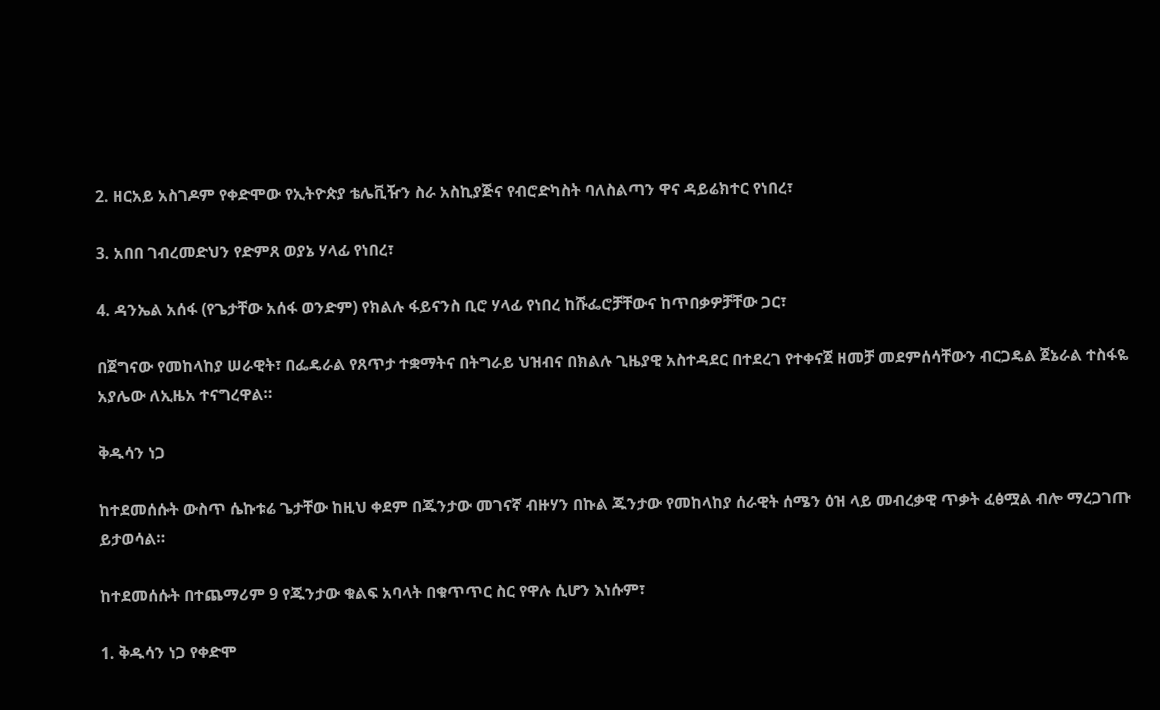2. ዘርአይ አስገዶም የቀድሞው የኢትዮጵያ ቴሌቪዥን ስራ አስኪያጅና የብሮድካስት ባለስልጣን ዋና ዳይሬክተር የነበረ፣

3. አበበ ገብረመድህን የድምጸ ወያኔ ሃላፊ የነበረ፣

4. ዳንኤል አሰፋ (የጌታቸው አሰፋ ወንድም) የክልሉ ፋይናንስ ቢሮ ሃላፊ የነበረ ከሹፌሮቻቸውና ከጥበቃዎቻቸው ጋር፣

በጀግናው የመከላከያ ሠራዊት፣ በፌዴራል የጸጥታ ተቋማትና በትግራይ ህዝብና በክልሉ ጊዜያዊ አስተዳደር በተደረገ የተቀናጀ ዘመቻ መደምሰሳቸውን ብርጋዴል ጀኔራል ተስፋዬ አያሌው ለኢዜአ ተናግረዋል።

ቅዱሳን ነጋ

ከተደመሰሱት ውስጥ ሴኩቱሬ ጌታቸው ከዚህ ቀደም በጁንታው መገናኛ ብዙሃን በኩል ጁንታው የመከላከያ ሰራዊት ሰሜን ዕዝ ላይ መብረቃዊ ጥቃት ፈፅሟል ብሎ ማረጋገጡ ይታወሳል።

ከተደመሰሱት በተጨማሪም 9 የጁንታው ቁልፍ አባላት በቁጥጥር ስር የዋሉ ሲሆን እነሱም፣

1. ቅዱሳን ነጋ የቀድሞ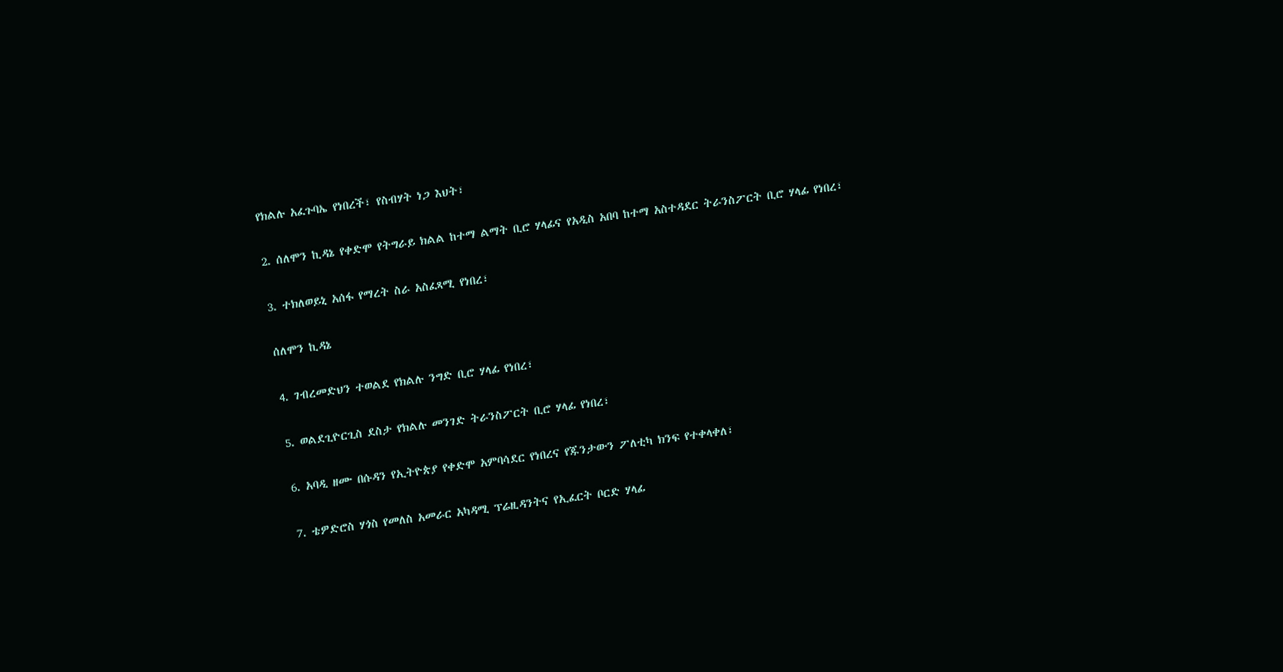የክልሉ አፈጉባኤ የነበረች፣ የስብሃት ነጋ እህት፣

2. ሰለሞን ኪዳኔ የቀድሞ የትግራይ ክልል ከተማ ልማት ቢሮ ሃላፊና የአዲስ አበባ ከተማ አስተዳደር ትራንስፖርት ቢሮ ሃላፊ የነበረ፣

3. ተክለወይኒ አሰፋ የማረት ስራ አስፈጻሚ የነበረ፣

ሰለሞን ኪዳኔ

4. ገብረመድህን ተወልደ የክልሉ ንግድ ቢሮ ሃላፊ የነበረ፣

5. ወልደጊዮርጊስ ደስታ የክልሉ መንገድ ትራንስፖርት ቢሮ ሃላፊ የነበረ፣

6. አባዲ ዘሙ በሱዳን የኢትዮጵያ የቀድሞ አምባሳደር የነበረና የጁንታውን ፖለቲካ ክንፍ የተቀላቀለ፣

7. ቴዎድሮስ ሃጎስ የመለስ አመራር አካዳሚ ፕሬዚዳንትና የኢፈርት ቦርድ ሃላፊ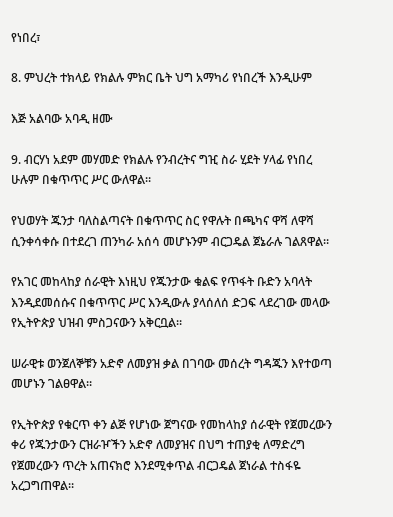የነበረ፣

8. ምህረት ተክላይ የክልሉ ምክር ቤት ህግ አማካሪ የነበረች እንዲሁም

እጅ አልባው አባዲ ዘሙ

9. ብርሃነ አደም መሃመድ የክልሉ የንብረትና ግዢ ስራ ሂደት ሃላፊ የነበረ ሁሉም በቁጥጥር ሥር ውለዋል።

የህወሃት ጁንታ ባለስልጣናት በቁጥጥር ስር የዋሉት በጫካና ዋሻ ለዋሻ ሲንቀሳቀሱ በተደረገ ጠንካራ አሰሳ መሆኑንም ብርጋዴል ጀኔራሉ ገልጸዋል።

የአገር መከላከያ ሰራዊት እነዚህ የጁንታው ቁልፍ የጥፋት ቡድን አባላት እንዲደመሰሱና በቁጥጥር ሥር እንዲውሉ ያላሰለሰ ድጋፍ ላደረገው መላው የኢትዮጵያ ህዝብ ምስጋናውን አቅርቧል።

ሠራዊቱ ወንጀለኞቹን አድኖ ለመያዝ ቃል በገባው መሰረት ግዳጁን እየተወጣ መሆኑን ገልፀዋል።

የኢትዮጵያ የቁርጥ ቀን ልጅ የሆነው ጀግናው የመከላከያ ሰራዊት የጀመረውን ቀሪ የጁንታውን ርዝራዦችን አድኖ ለመያዝና በህግ ተጠያቂ ለማድረግ የጀመረውን ጥረት አጠናክሮ እንደሚቀጥል ብርጋዴል ጀነራል ተስፋዬ አረጋግጠዋል።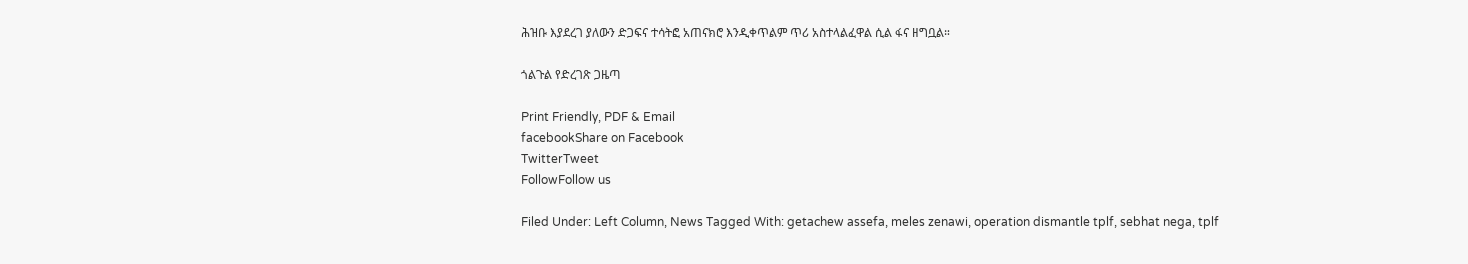ሕዝቡ እያደረገ ያለውን ድጋፍና ተሳትፎ አጠናክሮ እንዲቀጥልም ጥሪ አስተላልፈዋል ሲል ፋና ዘግቧል።

ጎልጉል የድረገጽ ጋዜጣ

Print Friendly, PDF & Email
facebookShare on Facebook
TwitterTweet
FollowFollow us

Filed Under: Left Column, News Tagged With: getachew assefa, meles zenawi, operation dismantle tplf, sebhat nega, tplf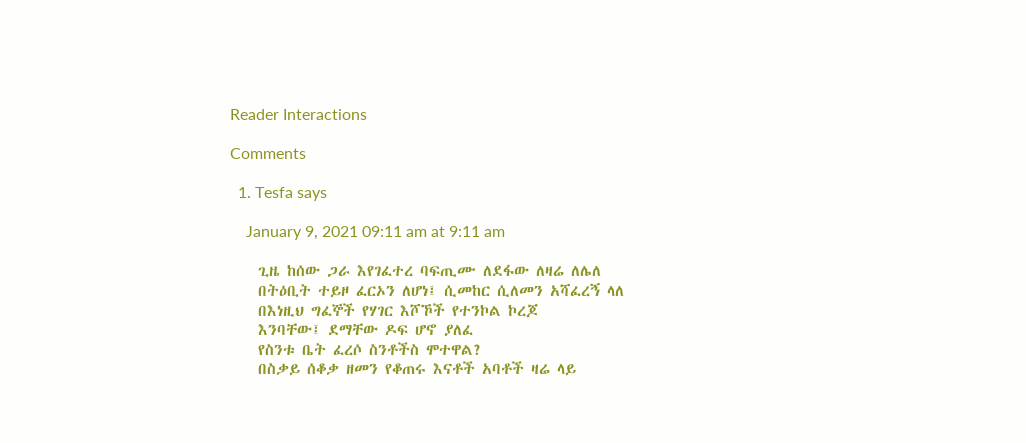Reader Interactions

Comments

  1. Tesfa says

    January 9, 2021 09:11 am at 9:11 am

    ጊዜ ከሰው ጋራ እየገፈተረ ባፍጢሙ ለደፋው ለዛሬ ለሌለ
    በትዕቢት ተይዞ ፈርኦን ለሆነ፤ ሲመከር ሲለመን አሻፈረኝ ላለ
    በእነዚህ ግፈኞች የሃገር እሾኾች የተንኮል ኮረጆ
    እንባቸው፤ ደማቸው ዶፍ ሆኖ ያለፈ
    የስንቱ ቤት ፈረሶ ስንቶችስ ሞተዋል?
    በስቃይ ሰቆቃ ዘመን የቆጠሩ እናቶች አባቶች ዛሬ ላይ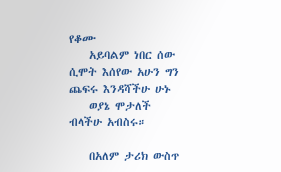የቆሙ
    አይባልም ነበር ሰው ሲሞት እሰየው አሁን ግን ጨፍሩ እንዳሻችሁ ሁኑ
    ወያኔ ሞታለች ብላችሁ አብስሩ።

    በአለም ታሪክ ውስጥ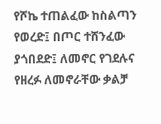የሾኬ ተጠልፈው ከስልጣን የወረድ፤ በጦር ተሸንፈው ያጎበደድ፤ ለመኖር የገደሉና የዘረፉ ለመኖራቸው ቃልቻ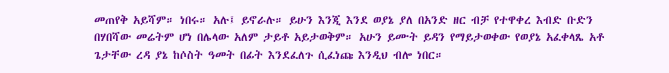መጠየቅ አይሻም። ነበሩ። አሉ፤ ይኖራሉ። ይሁን እንጂ እንደ ወያኔ ያለ በአንድ ዘር ብቻ የተዋቀረ እብድ ቡድን በሃበሻው መሬትም ሆነ በሌላው አለም ታይቶ አይታወቅም። አሁን ይሙት ይዳን የማይታወቀው የወያኔ አፈቀላጼ አቶ ጌታቸው ረዳ ያኔ ከሶስት ዓመት በፊት እንደፈለጉ ሲፈነጩ እንዲህ ብሎ ነበር።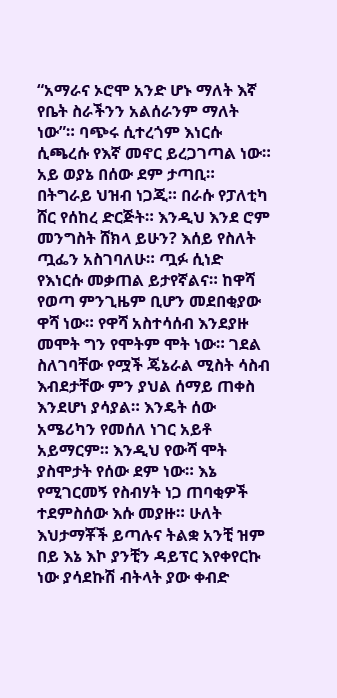“አማራና ኦሮሞ አንድ ሆኑ ማለት እኛ የቤት ስራችንን አልሰራንም ማለት ነው”። ባጭሩ ሲተረጎም እነርሱ ሲጫረሱ የእኛ መኖር ይረጋገጣል ነው። አይ ወያኔ በሰው ደም ታጣቢ። በትግራይ ህዝብ ነጋጂ። በራሱ የፓለቲካ ሸር የሰከረ ድርጅት። እንዲህ እንደ ሮም መንግስት ሸክላ ይሁን? እሰይ የስለት ጧፌን አስገባለሁ። ጧፉ ሲነድ የእነርሱ መቃጠል ይታየኛልና። ከዋሻ የወጣ ምንጊዜም ቢሆን መደበቂያው ዋሻ ነው። የዋሻ አስተሳሰብ እንደያዙ መሞት ግን የሞትም ሞት ነው። ገደል ስለገባቸው የሟች ጄኔራል ሚስት ሳስብ እብደታቸው ምን ያህል ሰማይ ጠቀስ እንደሆነ ያሳያል። እንዴት ሰው አሜሪካን የመሰለ ነገር አይቶ አይማርም። እንዲህ የውሻ ሞት ያስሞታት የሰው ደም ነው። እኔ የሚገርመኝ የስብሃት ነጋ ጠባቂዎች ተደምስሰው እሱ መያዙ። ሁለት እህታማቾች ይጣሉና ትልቋ አንቺ ዝም በይ እኔ እኮ ያንቺን ዳይፕር እየቀየርኩ ነው ያሳደኩሽ ብትላት ያው ቀብድ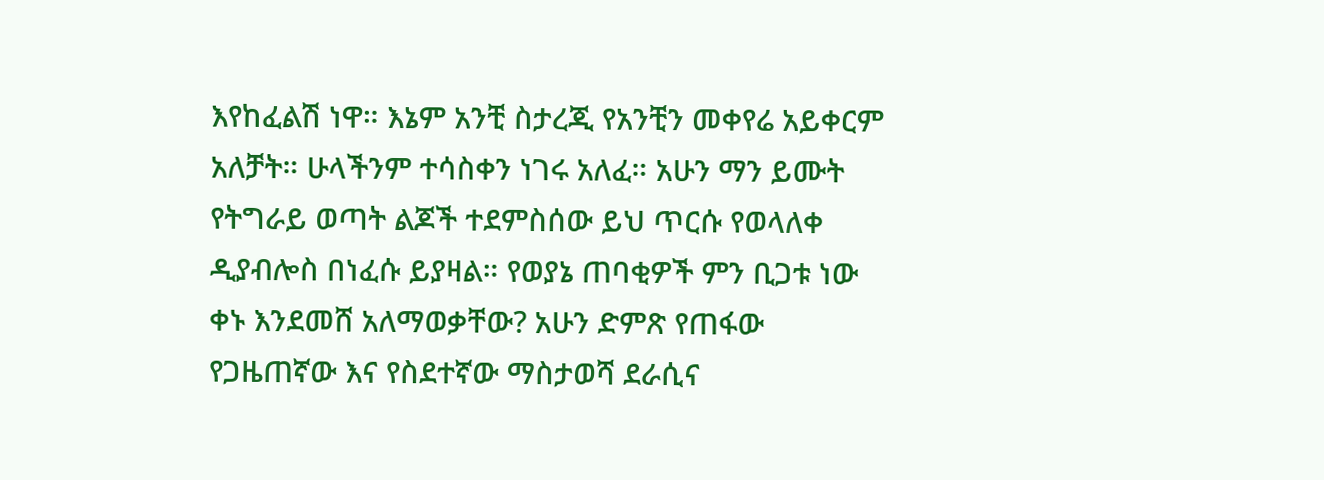እየከፈልሽ ነዋ። እኔም አንቺ ስታረጂ የአንቺን መቀየሬ አይቀርም አለቻት። ሁላችንም ተሳስቀን ነገሩ አለፈ። አሁን ማን ይሙት የትግራይ ወጣት ልጆች ተደምስሰው ይህ ጥርሱ የወላለቀ ዲያብሎስ በነፈሱ ይያዛል። የወያኔ ጠባቂዎች ምን ቢጋቱ ነው ቀኑ እንደመሸ አለማወቃቸው? አሁን ድምጽ የጠፋው የጋዜጠኛው እና የስደተኛው ማስታወሻ ደራሲና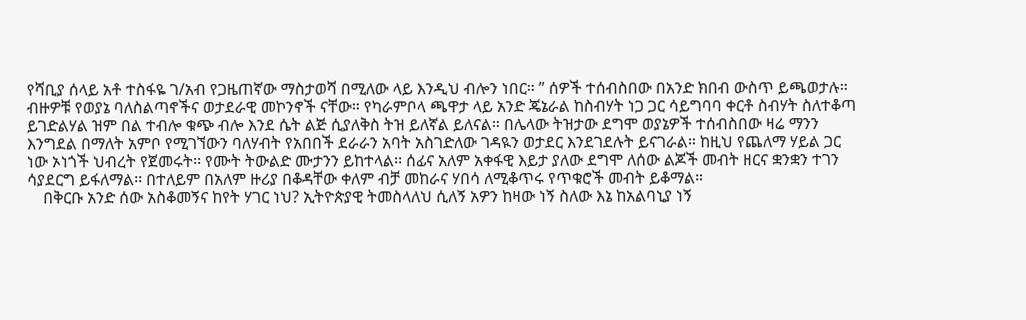የሻቢያ ሰላይ አቶ ተስፋዬ ገ/አብ የጋዜጠኛው ማስታወሻ በሚለው ላይ እንዲህ ብሎን ነበር። ” ሰዎች ተሰብስበው በአንድ ክበብ ውስጥ ይጫወታሉ። ብዙዎቹ የወያኔ ባለስልጣኖችና ወታደራዊ መኮንኖች ናቸው። የካራምቦላ ጫዋታ ላይ አንድ ጄኔራል ከስብሃት ነጋ ጋር ሳይግባባ ቀርቶ ስብሃት ስለተቆጣ ይገድልሃል ዝም በል ተብሎ ቁጭ ብሎ እንደ ሴት ልጅ ሲያለቅስ ትዝ ይለኛል ይለናል። በሌላው ትዝታው ደግሞ ወያኔዎች ተሰብስበው ዛሬ ማንን እንግደል በማለት አምቦ የሚገኘውን ባለሃብት የአበበች ደራራን አባት አስገድለው ገዳዪን ወታደር እንደገደሉት ይናገራል። ከዚህ የጨለማ ሃይል ጋር ነው ኦነጎች ህብረት የጀመሩት፡፡ የሙት ትውልድ ሙታንን ይከተላል፡፡ ሰፊና አለም አቀፋዊ እይታ ያለው ደግሞ ለሰው ልጆች መብት ዘርና ቋንቋን ተገን ሳያደርግ ይፋለማል፡፡ በተለይም በአለም ዙሪያ በቆዳቸው ቀለም ብቻ መከራና ሃበሳ ለሚቆጥሩ የጥቁሮች መብት ይቆማል።
    በቅርቡ አንድ ሰው አስቆመኝና ከየት ሃገር ነህ? ኢትዮጵያዊ ትመስላለህ ሲለኝ አዎን ከዛው ነኝ ስለው እኔ ከአልባኒያ ነኝ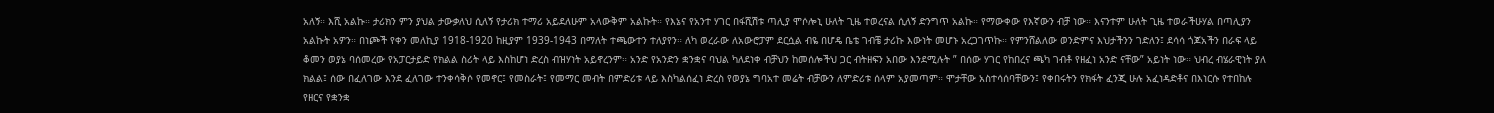አለኝ። እሺ አልኩ። ታሪክን ምን ያህል ታውቃለህ ሲለኝ የታሪክ ተማሪ አይደለሁም አላውቅም አልኩት። የእኔና የአንተ ሃገር በፋሺሽቱ ጣሊያ ሞሶሎኒ ሁለት ጊዜ ተወረናል ሲለኝ ድንግጥ አልኩ። የማውቀው የእኛውን ብቻ ነው። እናንተም ሁለት ጊዜ ተወራችሁሃል በጣሊያን አልኩት አዎን። በነጮች የቀን መለኪያ 1918-1920 ከዚያም 1939-1943 በማለት ተጫውተን ተለያየን። ለካ ወረራው ለአውሮፓም ደርሷል ብዬ በሆዴ ቤቴ ገብቼ ታሪኩ እውነት መሆኑ አረጋገጥኩ። የምንሸልለው ወንድምና እህታችንን ገድለን፤ ደሳሳ ጎጆአችን በራፍ ላይ ቆመን ወያኔ ባሰመረው የአፓርታይድ የክልል ስሪት ላይ እስከሆነ ድረስ ብዝሃነት አይኖረንም። አንድ የአንድን ቋንቋና ባህል ካለደነቀ ብቻህን ከመሰሎችህ ጋር ብትዘፍን አበው እንደሚሉት ” በሰው ሃገር የከበረና ጫካ ገብቶ የዘፈነ አንድ ናቸው” አይነት ነው። ህብረ ብሄራዊነት ያለ ክልል፤ ሰው በፈለገው እንደ ፈለገው ተንቀሳቅሶ የመኖር፤ የመስራት፤ የመማር መብት በምድሪቱ ላይ እስካልሰፈነ ድረስ የወያኔ ግባአተ መሬት ብቻውን ለምድሪቱ ሰላም አያመጣም። ሞታቸው አስተሳሰባቸውን፤ የቀበሩትን የክፋት ፈንጂ ሁሉ አፈነዳድቶና በእነርሱ የተበከሉ የዘርና የቋንቋ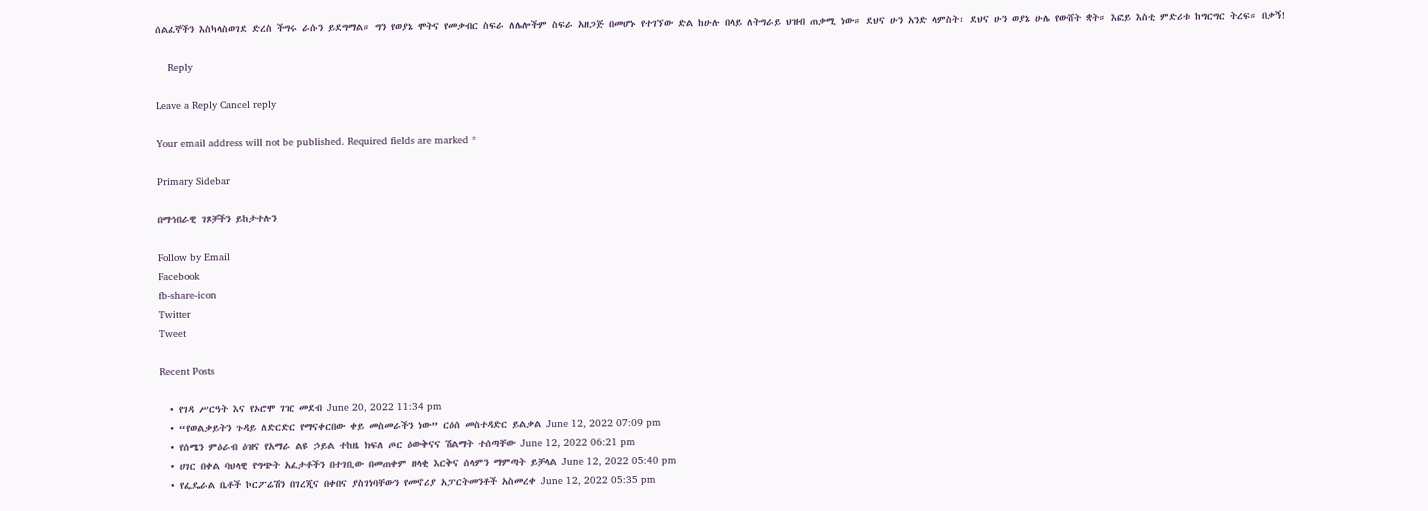ሰልፈኞችን እስካላስወገደ ድረስ ችግሩ ራሱን ይደግማል። ግን የወያኔ ሞትና የመቃብር ስፍራ ለሌሎችም ስፍራ አዘጋጅ በመሆኑ የተገኘው ድል ከሁሉ በላይ ለትግራይ ህዝብ ጠቃሚ ነው። ደህና ሁን አንድ ላምስት፡ ደህና ሁን ወያኔ ሁሌ የውሸት ቋት። እፎይ እስቲ ምድሪቱ ከግርግር ትረፍ። በቃኝ!

    Reply

Leave a Reply Cancel reply

Your email address will not be published. Required fields are marked *

Primary Sidebar

በማኅበራዊ ገጾቻችን ይከታተሉን

Follow by Email
Facebook
fb-share-icon
Twitter
Tweet

Recent Posts

  • የገዳ ሥርዓት እና የኦሮሞ ገዢ መደብ June 20, 2022 11:34 pm
  • “የወልቃይትን ጉዳይ ለድርድር የማናቀርበው ቀይ መስመራችን ነው” ርዕሰ መስተዳድር ይልቃል June 12, 2022 07:09 pm
  • የሰሜን ምዕራብ ዕዝና የአማራ ልዩ ኃይል ተከዜ ክፍለ ጦር ዕውቅናና ሽልማት ተሰጣቸው June 12, 2022 06:21 pm
  • ሀገር በቀል ባህላዊ የግጭት አፈታቶችን በተገቢው በመጠቀም ዘላቂ እርቅና ሰላምን ማምጣት ይቻላል June 12, 2022 05:40 pm
  • የፌዴራል ቤቶች ኮርፖሬሽን በገረጂና በቀበና ያስገነባቸውን የመኖሪያ አፓርትመንቶች አስመረቀ June 12, 2022 05:35 pm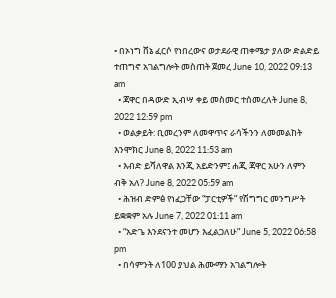• በኦነግ ሸኔ ፈርሶ የነበረውና ወታደራዊ ጠቀሜታ ያለው ድልድይ ተጠግኖ አገልግሎት መስጠት ጀመረ June 10, 2022 09:13 am
  • ጃዋር በዳውድ ኢብሣ ቀይ መስመር ተሰመረለት June 8, 2022 12:59 pm
  • ወልቃይት: ቢመረንም ለመዋጥና ራሳችንን ለመመልከት እንሞክር June 8, 2022 11:53 am
  • እብድ ይሻለዋል እንጂ አይድንም፤ ሐጂ ጃዋር አሁን ለምን ብቅ አለ? June 8, 2022 05:59 am
  • ሕዝብ ድምፅ የነፈጋቸው “ፓርቲዎች” የሽግግር መንግሥት ይቋቋም አሉ June 7, 2022 01:11 am
  • “አድጌ እንደናንተ መሆን እፈልጋለሁ” June 5, 2022 06:58 pm
  • በሳምንት ለ100 ያህል ሕሙማን አገልግሎት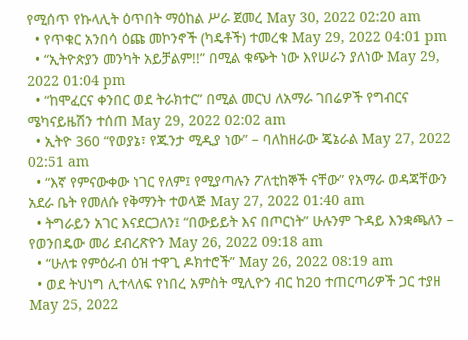የሚሰጥ የኩላሊት ዕጥበት ማዕከል ሥራ ጀመረ May 30, 2022 02:20 am
  • የጥቁር አንበሳ ዕጩ መኮንኖች (ካዴቶች) ተመረቁ May 29, 2022 04:01 pm
  • “ኢትዮጵያን መንካት አይቻልም!!” በሚል ቁጭት ነው እየሠራን ያለነው May 29, 2022 01:04 pm
  • “ከሞፈርና ቀንበር ወደ ትራክተር” በሚል መርህ ለአማራ ገበሬዎች የግብርና ሜካናይዜሽን ተሰጠ May 29, 2022 02:02 am
  • ኢትዮ 360 “የወያኔ፣ የጁንታ ሚዲያ ነው” – ባለከዘራው ጄኔራል May 27, 2022 02:51 am
  • “እኛ የምናውቀው ነገር የለም፤ የሚያጣሉን ፖለቲከኞች ናቸው” የአማራ ወዳጃቸውን አደራ ቤት የመለሱ የቅማንት ተወላጅ May 27, 2022 01:40 am
  • ትግራይን አገር እናደርጋለን፤ “በውይይት እና በጦርነት” ሁሉንም ጉዳይ እንቋጫለን – የወንበዴው መሪ ደብረጽዮን May 26, 2022 09:18 am
  • “ሁለቱ የምዕራብ ዕዝ ተዋጊ ዶክተሮች” May 26, 2022 08:19 am
  • ወደ ትህነግ ሊተላለፍ የነበረ አምስት ሚሊዮን ብር ከ20 ተጠርጣሪዎች ጋር ተያዘ May 25, 2022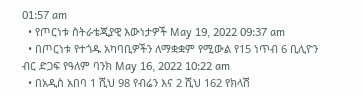01:57 am
  • የጦርነቱ ስትራቴጂያዊ እውነታዎች May 19, 2022 09:37 am
  • በጦርነቱ የተጎዱ አካባቢዎችን ለማቋቋም የሚውል የ15 ነጥብ 6 ቢሊዮን ብር ድጋፍ የዓለም ባንክ May 16, 2022 10:22 am
  • በአዲስ አበባ 1 ሺህ 98 የብሬን እና 2 ሺህ 162 የክላሽ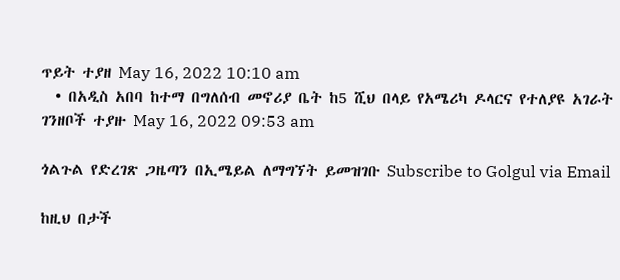ጥይት ተያዘ May 16, 2022 10:10 am
  • በአዲስ አበባ ከተማ በግለሰብ መኖሪያ ቤት ከ5 ሺህ በላይ የአሜሪካ ዶላርና የተለያዩ አገራት ገንዘቦች ተያዙ May 16, 2022 09:53 am

ጎልጉል የድረገጽ ጋዜጣን በኢሜይል ለማግኘት ይመዝገቡ Subscribe to Golgul via Email

ከዚህ በታች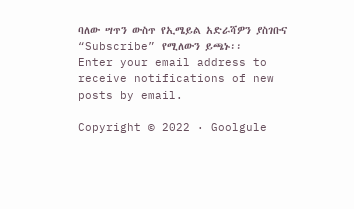ባለው ሣጥን ውስጥ የኢሜይል አድራሻዎን ያስገቡና “Subscribe” የሚለውን ይጫኑ፡፡
Enter your email address to receive notifications of new posts by email.

Copyright © 2022 · Goolgule